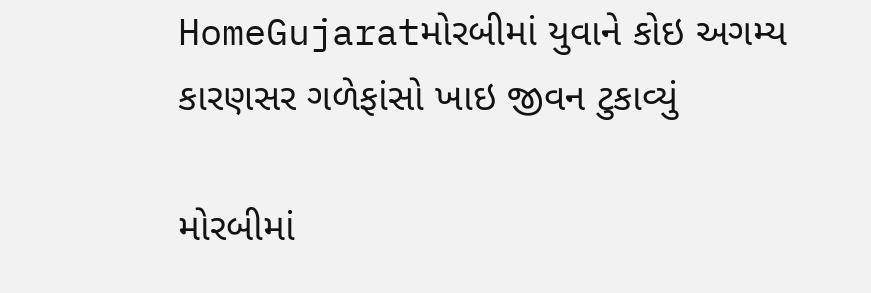HomeGujaratમોરબીમાં યુવાને કોઇ અગમ્ય કારણસર ગળેફાંસો ખાઇ જીવન ટુકાવ્યું

મોરબીમાં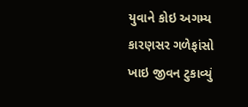યુવાને કોઇ અગમ્ય કારણસર ગળેફાંસો ખાઇ જીવન ટુકાવ્યું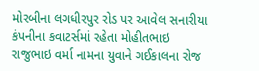મોરબીના લગધીરપુર રોડ પર આવેલ સનારીયા કંપનીના કવાટર્સમાં રહેતા મોહીતભાઇ રાજુભાઇ વર્મા નામના યુવાને ગઈકાલના રોજ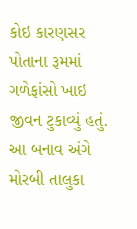કોઇ કારણસર પોતાના રૂમમાં ગળેફાંસો ખાઇ જીવન ટુકાવ્યું હતું. આ બનાવ અંગે મોરબી તાલુકા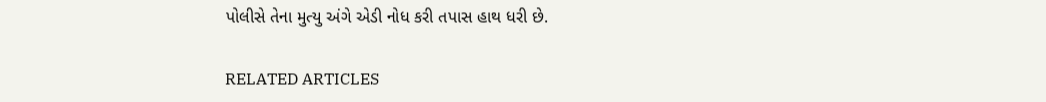પોલીસે તેના મુત્યુ અંગે એડી નોધ કરી તપાસ હાથ ધરી છે.

RELATED ARTICLES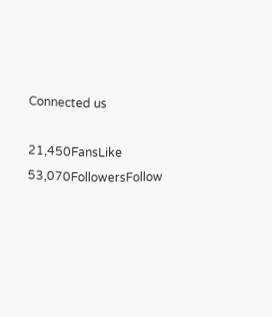Connected us

21,450FansLike
53,070FollowersFollow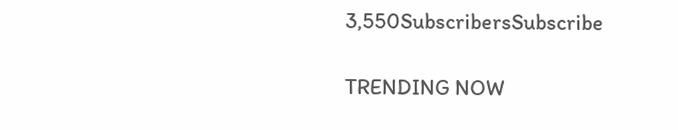3,550SubscribersSubscribe

TRENDING NOW